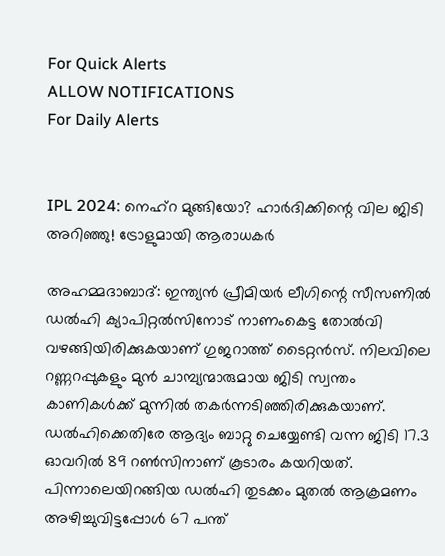For Quick Alerts
ALLOW NOTIFICATIONS
For Daily Alerts


IPL 2024: നെഹ്‌റ മുങ്ങിയോ? ഹാര്‍ദിക്കിന്റെ വില ജിടി അറിഞ്ഞു! ട്രോളുമായി ആരാധകര്‍

അഹമ്മദാബാദ്: ഇന്ത്യന്‍ പ്രീമിയര്‍ ലീഗിന്റെ സീസണില്‍ ഡല്‍ഹി ക്യാപിറ്റല്‍സിനോട് നാണംകെട്ട തോല്‍വി വഴങ്ങിയിരിക്കുകയാണ് ഗുജറാത്ത് ടൈറ്റന്‍സ്. നിലവിലെ റണ്ണറപ്പുകളും മുന്‍ ചാമ്പ്യന്മാരുമായ ജിടി സ്വന്തം കാണികള്‍ക്ക് മുന്നില്‍ തകര്‍ന്നടിഞ്ഞിരിക്കുകയാണ്. ഡല്‍ഹിക്കെതിരേ ആദ്യം ബാറ്റു ചെയ്യേണ്ടി വന്ന ജിടി 17.3 ഓവറില്‍ 89 റണ്‍സിനാണ് കൂടാരം കയറിയത്. പിന്നാലെയിറങ്ങിയ ഡല്‍ഹി തുടക്കം മുതല്‍ ആക്രമണം അഴിച്ചുവിട്ടപ്പോള്‍ 67 പന്ത്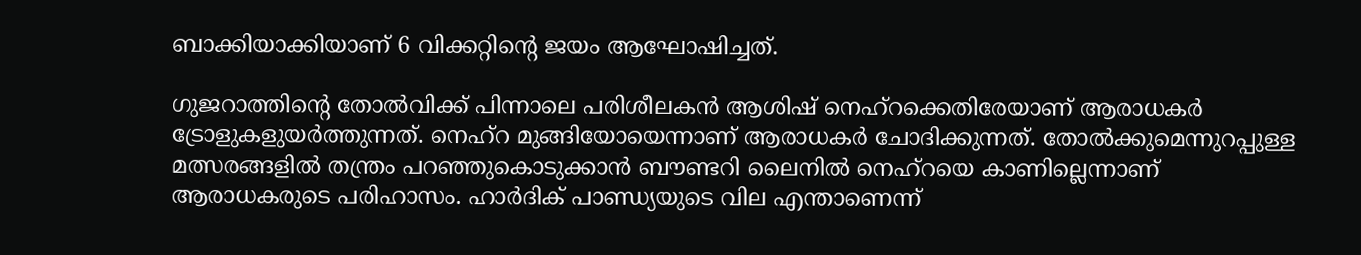ബാക്കിയാക്കിയാണ് 6 വിക്കറ്റിന്റെ ജയം ആഘോഷിച്ചത്.

ഗുജറാത്തിന്റെ തോല്‍വിക്ക് പിന്നാലെ പരിശീലകന്‍ ആശിഷ് നെഹ്‌റക്കെതിരേയാണ് ആരാധകര്‍ ട്രോളുകളുയര്‍ത്തുന്നത്. നെഹ്‌റ മുങ്ങിയോയെന്നാണ് ആരാധകര്‍ ചോദിക്കുന്നത്. തോല്‍ക്കുമെന്നുറപ്പുള്ള മത്സരങ്ങളില്‍ തന്ത്രം പറഞ്ഞുകൊടുക്കാന്‍ ബൗണ്ടറി ലൈനില്‍ നെഹ്‌റയെ കാണില്ലെന്നാണ് ആരാധകരുടെ പരിഹാസം. ഹാര്‍ദിക് പാണ്ഡ്യയുടെ വില എന്താണെന്ന്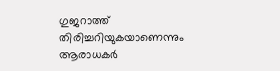ഗുജറാത്ത് തിരിച്ചറിയുകയാണെന്നും ആരാധകര്‍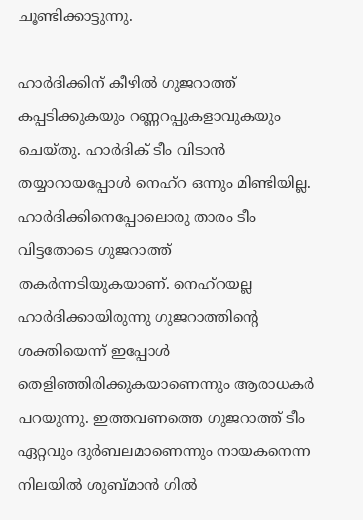ചൂണ്ടിക്കാട്ടുന്നു.

ഹാര്‍ദിക്കിന് കീഴില്‍ ഗുജറാത്ത് കപ്പടിക്കുകയും റണ്ണറപ്പുകളാവുകയും ചെയ്തു. ഹാര്‍ദിക് ടീം വിടാന്‍ തയ്യാറായപ്പോള്‍ നെഹ്‌റ ഒന്നും മിണ്ടിയില്ല. ഹാര്‍ദിക്കിനെപ്പോലൊരു താരം ടീം വിട്ടതോടെ ഗുജറാത്ത് തകര്‍ന്നടിയുകയാണ്. നെഹ്‌റയല്ല ഹാര്‍ദിക്കായിരുന്നു ഗുജറാത്തിന്റെ ശക്തിയെന്ന് ഇപ്പോള്‍ തെളിഞ്ഞിരിക്കുകയാണെന്നും ആരാധകര്‍ പറയുന്നു. ഇത്തവണത്തെ ഗുജറാത്ത് ടീം ഏറ്റവും ദുര്‍ബലമാണെന്നും നായകനെന്ന നിലയില്‍ ശുബ്മാന്‍ ഗില്‍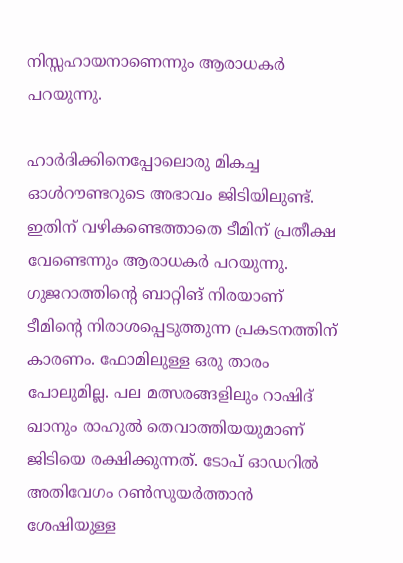നിസ്സഹായനാണെന്നും ആരാധകര്‍ പറയുന്നു.

ഹാര്‍ദിക്കിനെപ്പോലൊരു മികച്ച ഓള്‍റൗണ്ടറുടെ അഭാവം ജിടിയിലുണ്ട്. ഇതിന് വഴികണ്ടെത്താതെ ടീമിന് പ്രതീക്ഷ വേണ്ടെന്നും ആരാധകര്‍ പറയുന്നു. ഗുജറാത്തിന്റെ ബാറ്റിങ് നിരയാണ് ടീമിന്റെ നിരാശപ്പെടുത്തുന്ന പ്രകടനത്തിന് കാരണം. ഫോമിലുള്ള ഒരു താരം പോലുമില്ല. പല മത്സരങ്ങളിലും റാഷിദ് ഖാനും രാഹുല്‍ തെവാത്തിയയുമാണ് ജിടിയെ രക്ഷിക്കുന്നത്. ടോപ് ഓഡറില്‍ അതിവേഗം റണ്‍സുയര്‍ത്താന്‍ ശേഷിയുള്ള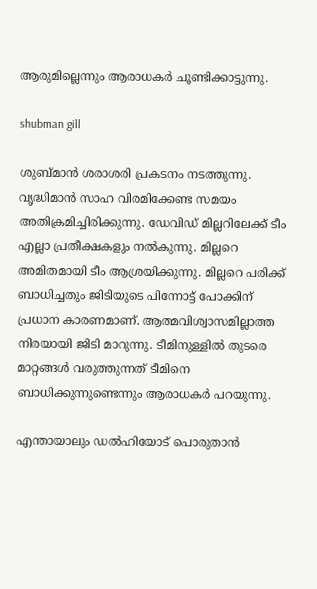ആരുമില്ലെന്നും ആരാധകര്‍ ചൂണ്ടിക്കാട്ടുന്നു.

shubman gill

ശുബ്മാന്‍ ശരാശരി പ്രകടനം നടത്തുന്നു. വൃദ്ധിമാന്‍ സാഹ വിരമിക്കേണ്ട സമയം അതിക്രമിച്ചിരിക്കുന്നു. ഡേവിഡ് മില്ലറിലേക്ക് ടീം എല്ലാ പ്രതീക്ഷകളും നല്‍കുന്നു. മില്ലറെ അമിതമായി ടീം ആശ്രയിക്കുന്നു. മില്ലറെ പരിക്ക് ബാധിച്ചതും ജിടിയുടെ പിന്നോട്ട് പോക്കിന് പ്രധാന കാരണമാണ്. ആത്മവിശ്വാസമില്ലാത്ത നിരയായി ജിടി മാറുന്നു. ടീമിനുള്ളില്‍ തുടരെ മാറ്റങ്ങള്‍ വരുത്തുന്നത് ടീമിനെ ബാധിക്കുന്നുണ്ടെന്നും ആരാധകര്‍ പറയുന്നു.

എന്തായാലും ഡല്‍ഹിയോട് പൊരുതാന്‍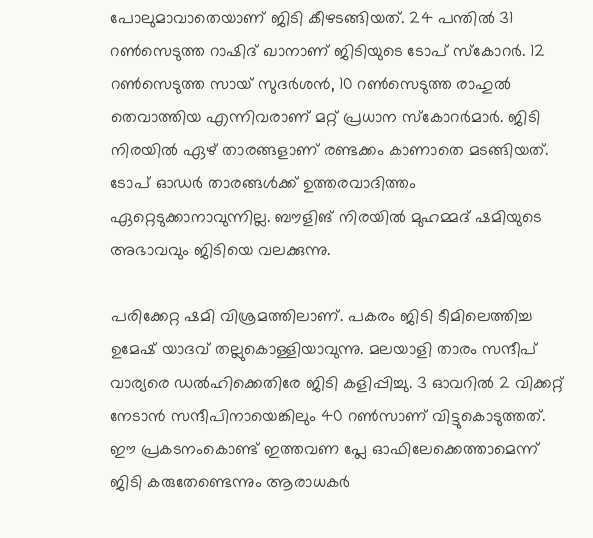പോലുമാവാതെയാണ് ജിടി കീഴടങ്ങിയത്. 24 പന്തില്‍ 31 റണ്‍സെടുത്ത റാഷിദ് ഖാനാണ് ജിടിയുടെ ടോപ് സ്‌കോറര്‍. 12 റണ്‍സെടുത്ത സായ് സുദര്‍ശന്‍, 10 റണ്‍സെടുത്ത രാഹുല്‍ തെവാത്തിയ എന്നിവരാണ് മറ്റ് പ്രധാന സ്‌കോറര്‍മാര്‍. ജിടി നിരയില്‍ ഏഴ് താരങ്ങളാണ് രണ്ടക്കം കാണാതെ മടങ്ങിയത്. ടോപ് ഓഡര്‍ താരങ്ങള്‍ക്ക് ഉത്തരവാദിത്തം ഏറ്റെടുക്കാനാവുന്നില്ല. ബൗളിങ് നിരയില്‍ മുഹമ്മദ് ഷമിയുടെ അഭാവവും ജിടിയെ വലക്കുന്നു.

പരിക്കേറ്റ ഷമി വിശ്രമത്തിലാണ്. പകരം ജിടി ടീമിലെത്തിച്ച ഉമേഷ് യാദവ് തല്ലുകൊള്ളിയാവുന്നു. മലയാളി താരം സന്ദീപ് വാര്യരെ ഡല്‍ഹിക്കെതിരേ ജിടി കളിപ്പിച്ചു. 3 ഓവറില്‍ 2 വിക്കറ്റ് നേടാന്‍ സന്ദീപിനായെങ്കിലും 40 റണ്‍സാണ് വിട്ടുകൊടുത്തത്. ഈ പ്രകടനംകൊണ്ട് ഇത്തവണ പ്ലേ ഓഫിലേക്കെത്താമെന്ന് ജിടി കരുതേണ്ടെന്നും ആരാധകര്‍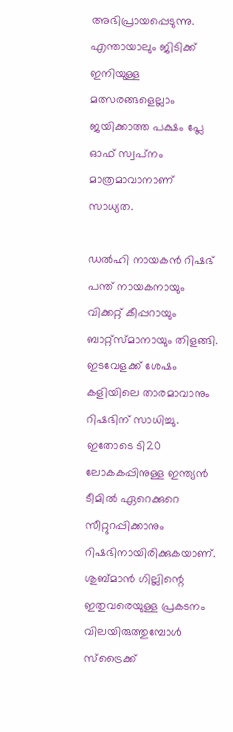അഭിപ്രായപ്പെടുന്നു. എന്തായാലും ജിടിക്ക് ഇനിയുള്ള മത്സരങ്ങളെല്ലാം ജയിക്കാത്ത പക്ഷം പ്ലേ ഓഫ് സ്വപ്‌നം മാത്രമാവാനാണ് സാധ്യത.

ഡല്‍ഹി നായകന്‍ റിഷഭ് പന്ത് നായകനായും വിക്കറ്റ് കീപ്പറായും ബാറ്റ്‌സ്മാനായും തിളങ്ങി. ഇടവേളക്ക് ശേഷം കളിയിലെ താരമാവാനും റിഷഭിന് സാധിച്ചു. ഇതോടെ ടി20 ലോകകപ്പിനുള്ള ഇന്ത്യന്‍ ടീമില്‍ ഏറെക്കുറെ സീറ്റുറപ്പിക്കാനും റിഷഭിനായിരിക്കുകയാണ്. ശുബ്മാന്‍ ഗില്ലിന്റെ ഇതുവരെയുള്ള പ്രകടനം വിലയിരുത്തുമ്പോള്‍ സ്‌ട്രൈക്ക്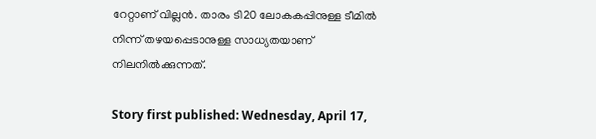റേറ്റാണ് വില്ലന്‍. താരം ടി20 ലോകകപ്പിനുള്ള ടീമില്‍ നിന്ന് തഴയപ്പെടാനുള്ള സാധ്യതയാണ് നിലനില്‍ക്കുന്നത്.

Story first published: Wednesday, April 17,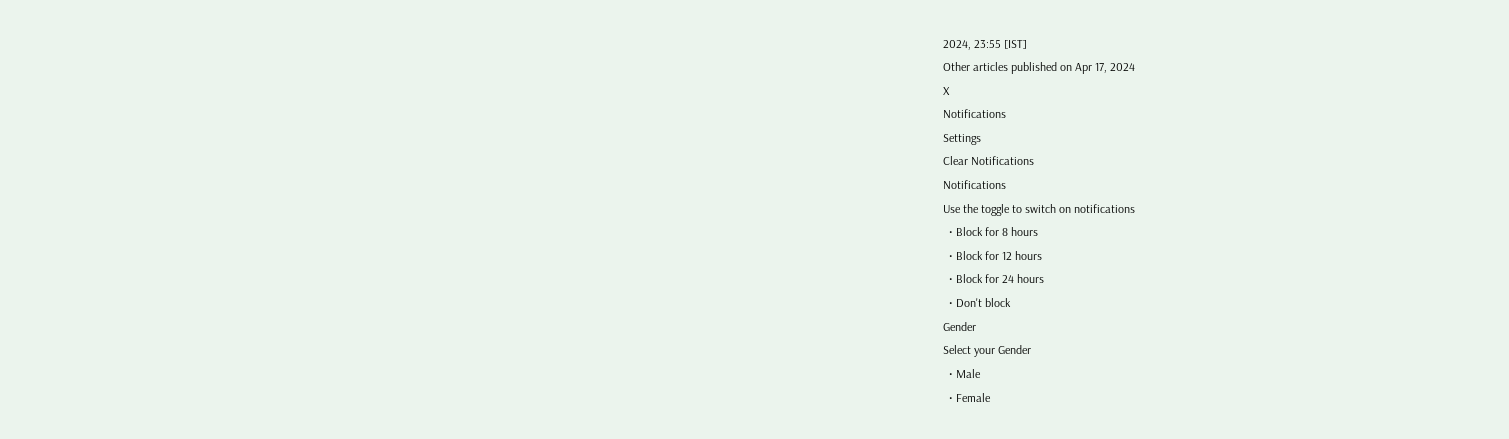2024, 23:55 [IST]
Other articles published on Apr 17, 2024
X
Notifications
Settings
Clear Notifications
Notifications
Use the toggle to switch on notifications
  • Block for 8 hours
  • Block for 12 hours
  • Block for 24 hours
  • Don't block
Gender
Select your Gender
  • Male
  • Female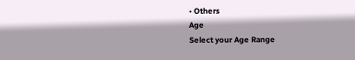• Others
Age
Select your Age Range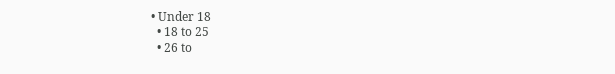• Under 18
  • 18 to 25
  • 26 to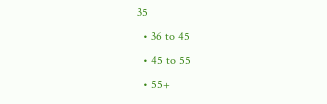35
  • 36 to 45
  • 45 to 55
  • 55+